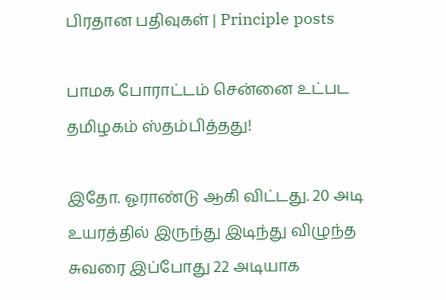பிரதான பதிவுகள் | Principle posts

பாமக போராட்டம் சென்னை உட்பட தமிழகம் ஸ்தம்பித்தது!

இதோ. ஓராண்டு ஆகி விட்டது. 20 அடி உயரத்தில் இருந்து இடிந்து விழுந்த சுவரை இப்போது 22 அடியாக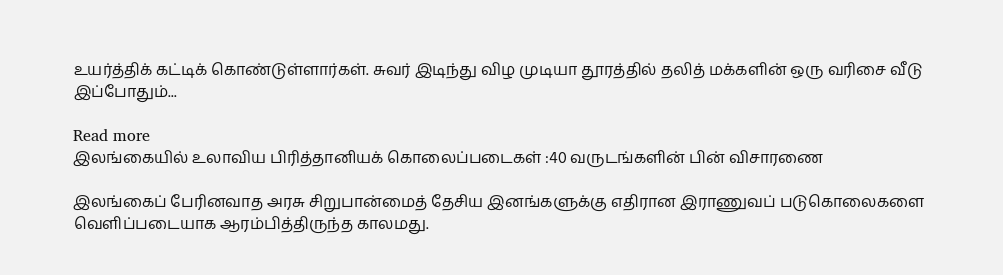உயர்த்திக் கட்டிக் கொண்டுள்ளார்கள். சுவர் இடிந்து விழ முடியா தூரத்தில் தலித் மக்களின் ஒரு வரிசை வீடு இப்போதும்...

Read more
இலங்கையில் உலாவிய பிரித்தானியக் கொலைப்படைகள் :40 வருடங்களின் பின் விசாரணை

இலங்கைப் பேரினவாத அரசு சிறுபான்மைத் தேசிய இனங்களுக்கு எதிரான இராணுவப் படுகொலைகளை வெளிப்படையாக ஆரம்பித்திருந்த காலமது.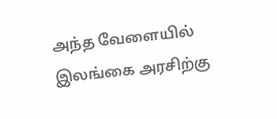அந்த வேளையில் இலங்கை அரசிற்கு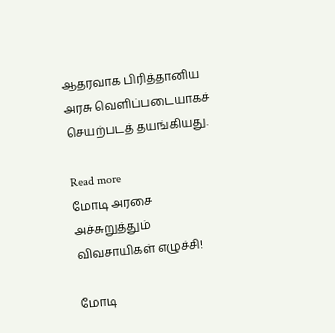ஆதரவாக பிரித்தானிய அரசு வெளிப்படையாகச் செயற்படத் தயங்கியது.

Read more
மோடி அரசை அச்சுறுத்தும் விவசாயிகள் எழுச்சி!

மோடி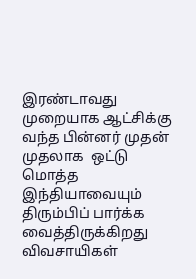இரண்டாவது முறையாக ஆட்சிக்கு வந்த பின்னர் முதன் முதலாக  ஒட்டு மொத்த இந்தியாவையும் திரும்பிப் பார்க்க வைத்திருக்கிறது விவசாயிகள்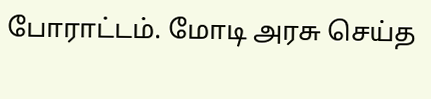போராட்டம். மோடி அரசு செய்த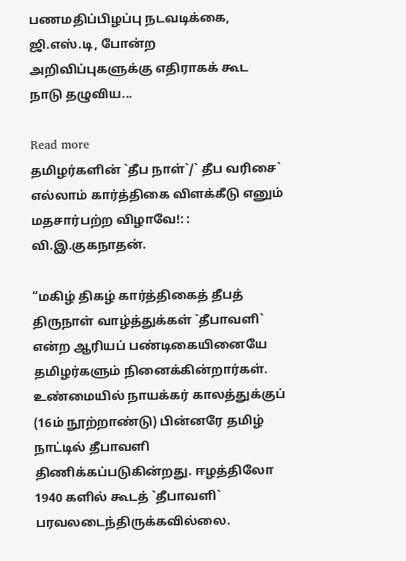பணமதிப்பிழப்பு நடவடிக்கை, ஜி.எஸ்.டி, போன்ற அறிவிப்புகளுக்கு எதிராகக் கூட நாடு தழுவிய...

Read more
தமிழர்களின் `தீப நாள்`/` தீப வரிசை` எல்லாம் கார்த்திகை விளக்கீடு எனும் மதசார்பற்ற விழாவே!: : வி.இ.குகநாதன்.

“மகிழ் திகழ் கார்த்திகைத் தீபத் திருநாள் வாழ்த்துக்கள் `தீபாவளி` என்ற ஆரியப் பண்டிகையினையே தமிழர்களும் நினைக்கின்றார்கள். உண்மையில் நாயக்கர் காலத்துக்குப் (16ம் நூற்றாண்டு) பின்னரே தமிழ் நாட்டில் தீபாவளி திணிக்கப்படுகின்றது. ஈழத்திலோ 1940 களில் கூடத் `தீபாவளி` பரவலடைந்திருக்கவில்லை.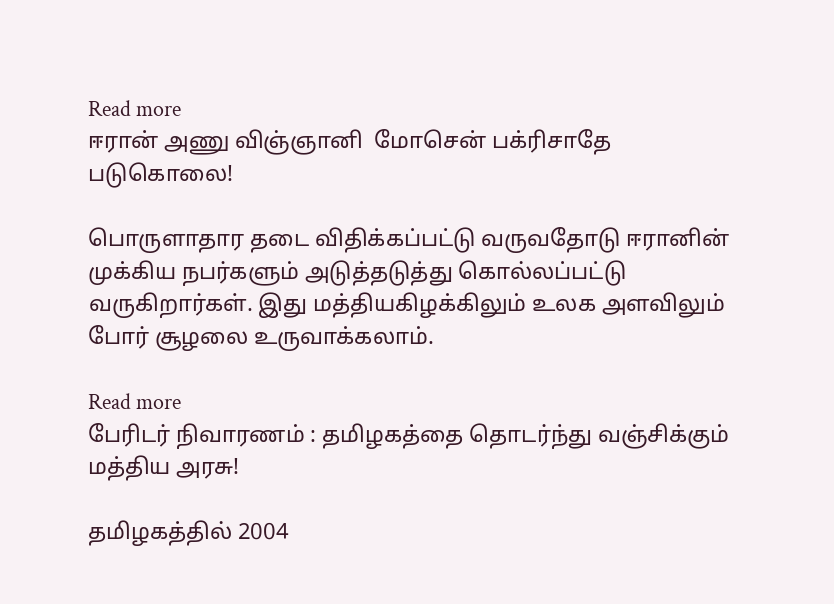Read more
ஈரான் அணு விஞ்ஞானி  மோசென் பக்ரிசாதே  படுகொலை!

பொருளாதார தடை விதிக்கப்பட்டு வருவதோடு ஈரானின் முக்கிய நபர்களும் அடுத்தடுத்து கொல்லப்பட்டு வருகிறார்கள். இது மத்தியகிழக்கிலும் உலக அளவிலும் போர் சூழலை உருவாக்கலாம்.

Read more
பேரிடர் நிவாரணம் : தமிழகத்தை தொடர்ந்து வஞ்சிக்கும் மத்திய அரசு!

தமிழகத்தில் 2004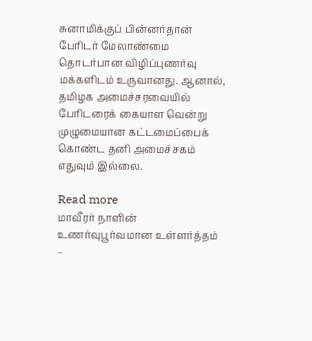சுனாமிக்குப் பின்னர்தான் பேரிடர் மேலாண்மை தொடர்பான விழிப்புணர்வு மக்களிடம் உருவானது. ஆனால், தமிழக அமைச்சரவையில் பேரிடரைக் கையாள வென்று முழுமையான கட்டமைப்பைக் கொண்ட தனி அமைச்சகம் எதுவும் இல்லை.

Read more
மாவீரர் நாளின் உணர்வுபூர்வமான உள்ளர்த்தம் –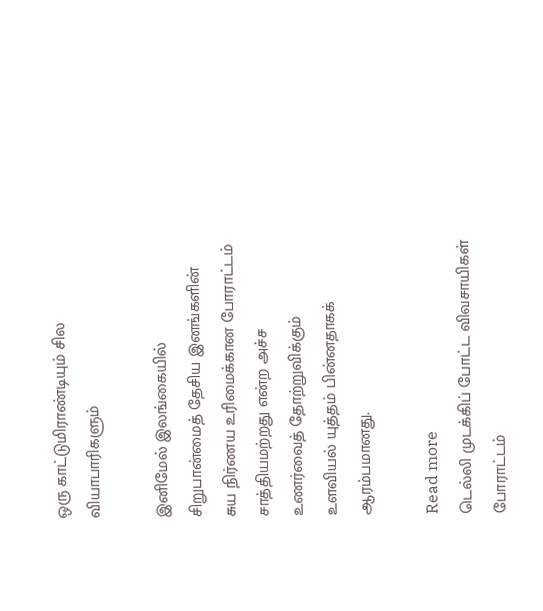ஒரு காட்டுமிராண்டியும் சில வியாபாரிகளும்

இனிமேல் இலங்கையில் சிறுபான்மைத் தேசிய இனங்களின் சுய நிர்ணய உரிமைக்கான போராட்டம் சாத்தியமற்றது என்ற அச்ச உணர்வைத் தோற்றுவிக்கும் உளவியல் யுத்தம் பின்னதாகக் ஆரம்பமானது.

Read more
டெல்லி முடக்கிப் போட்ட விவசாயிகள் போராட்டம்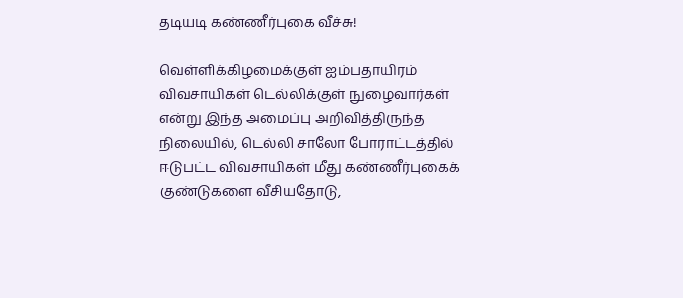தடியடி கண்ணீர்புகை வீச்சு!

வெள்ளிக்கிழமைக்குள் ஐம்பதாயிரம் விவசாயிகள் டெல்லிக்குள் நுழைவார்கள் என்று இந்த அமைப்பு அறிவித்திருந்த நிலையில், டெல்லி சாலோ போராட்டத்தில் ஈடுபட்ட விவசாயிகள் மீது கண்ணீர்புகைக் குண்டுகளை வீசியதோடு,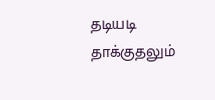தடியடி தாக்குதலும்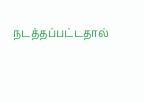நடத்தப்பட்டதால்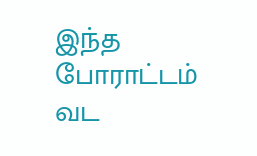இந்த போராட்டம் வட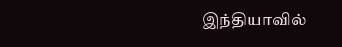இந்தியாவில்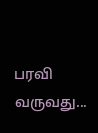பரவி வருவது...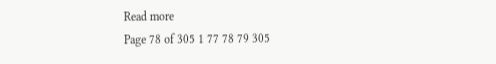Read more
Page 78 of 305 1 77 78 79 305